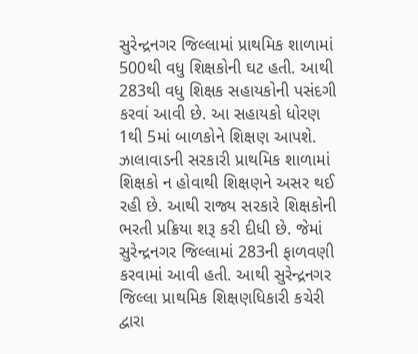સુરેન્દ્રનગર જિલ્લામાં પ્રાથમિક શાળામાં 500થી વધુ શિક્ષકોની ઘટ હતી. આથી 283થી વધુ શિક્ષક સહાયકોની પસંદગી કરવાં આવી છે. આ સહાયકો ધોરણ 1થી 5માં બાળકોને શિક્ષણ આપશે. ઝાલાવાડની સરકારી પ્રાથમિક શાળામાં શિક્ષકો ન હોવાથી શિક્ષણને અસર થઈ રહી છે. આથી રાજ્ય સરકારે શિક્ષકોની ભરતી પ્રક્રિયા શરૂ કરી દીધી છે. જેમાં સુરેન્દ્રનગર જિલ્લામાં 283ની ફાળવણી કરવામાં આવી હતી. આથી સુરેન્દ્રનગર જિલ્લા પ્રાથમિક શિક્ષણધિકારી કચેરી દ્વારા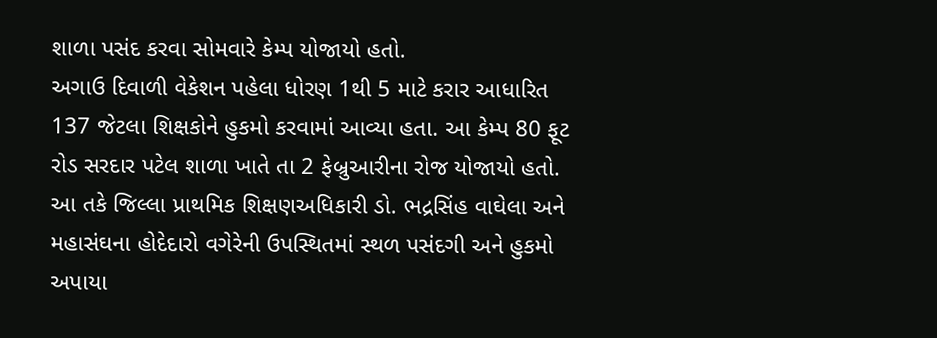શાળા પસંદ કરવા સોમવારે કેમ્પ યોજાયો હતો.
અગાઉ દિવાળી વેકેશન પહેલા ધોરણ 1થી 5 માટે કરાર આધારિત 137 જેટલા શિક્ષકોને હુકમો કરવામાં આવ્યા હતા. આ કેમ્પ 80 ફૂટ રોડ સરદાર પટેલ શાળા ખાતે તા 2 ફેબ્રુઆરીના રોજ યોજાયો હતો. આ તકે જિલ્લા પ્રાથમિક શિક્ષણઅધિકારી ડો. ભદ્રસિંહ વાઘેલા અને મહાસંઘના હોદેદારો વગેરેની ઉપસ્થિતમાં સ્થળ પસંદગી અને હુકમો અપાયા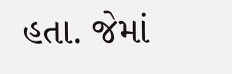હતા. જેમાં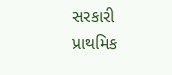સરકારી પ્રાથમિક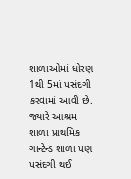શાળાઓમાં ધોરણ 1થી 5માં પસંદગી કરવામાં આવી છે. જ્યારે આશ્રમ શાળા પ્રાથમિક ગાન્ટેન્ડ શાળા પણ પસંદગી થઈ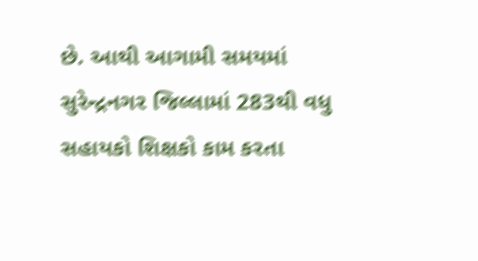છે. આથી આગામી સમયમાં સુરેન્દ્રનગર જિલ્લામાં 283થી વધુ સહાયકો શિક્ષકો કામ કરતા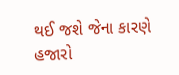થઈ જશે જેના કારણે હજારો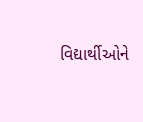વિદ્યાર્થીઓને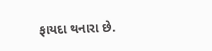ફાયદા થનારા છે.